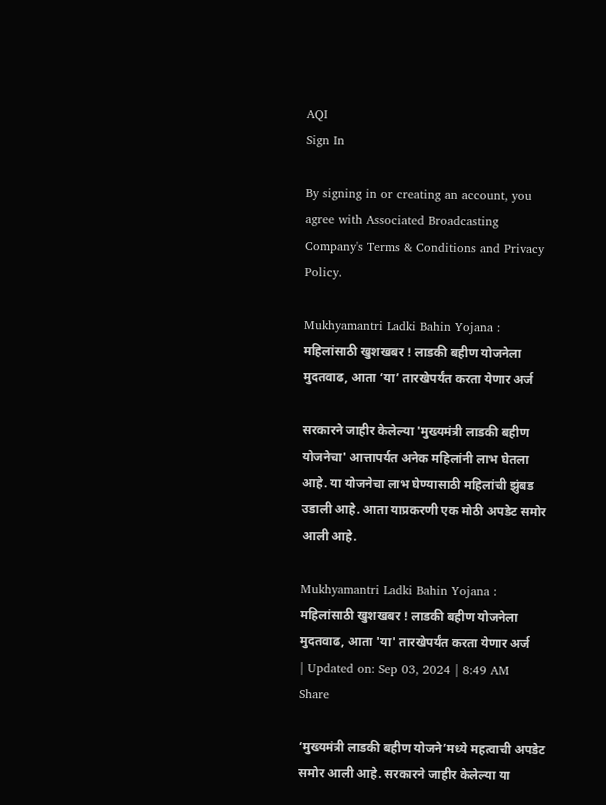AQI
Sign In

By signing in or creating an account, you agree with Associated Broadcasting Company's Terms & Conditions and Privacy Policy.

Mukhyamantri Ladki Bahin Yojana : महिलांसाठी खुशखबर ! लाडकी बहीण योजनेला मुदतवाढ, आता ‘या’ तारखेपर्यंत करता येणार अर्ज

सरकारने जाहीर केलेल्या 'मुख्यमंत्री लाडकी बहीण योजनेचा' आत्तापर्यत अनेक महिलांनी लाभ घेतला आहे. या योजनेचा लाभ घेण्यासाठी महिलांची झुंबड उडाली आहे. आता याप्रकरणी एक मोठी अपडेट समोर आली आहे.

Mukhyamantri Ladki Bahin Yojana : महिलांसाठी खुशखबर ! लाडकी बहीण योजनेला मुदतवाढ, आता 'या' तारखेपर्यंत करता येणार अर्ज
| Updated on: Sep 03, 2024 | 8:49 AM
Share

‘मुख्यमंत्री लाडकी बहीण योजने’मध्ये महत्वाची अपडेट समोर आली आहे. सरकारने जाहीर केलेल्या या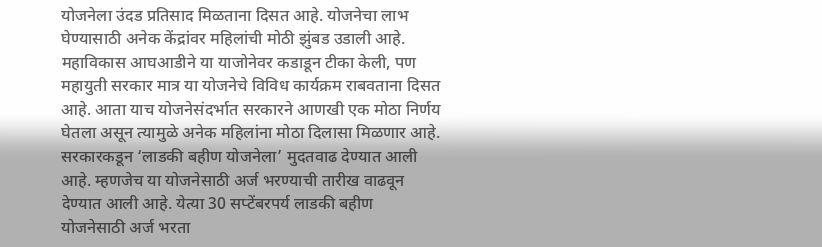योजनेला उंदड प्रतिसाद मिळताना दिसत आहे. योजनेचा लाभ घेण्यासाठी अनेक केंद्रांवर महिलांची मोठी झुंबड उडाली आहे. महाविकास आघआडीने या याजोनेवर कडाडून टीका केली, पण महायुती सरकार मात्र या योजनेचे विविध कार्यक्रम राबवताना दिसत आहे. आता याच योजनेसंदर्भात सरकारने आणखी एक मोठा निर्णय घेतला असून त्यामुळे अनेक महिलांना मोठा दिलासा मिळणार आहे. सरकारकडून ‘लाडकी बहीण योजनेला’ मुदतवाढ देण्यात आली आहे. म्हणजेच या योजनेसाठी अर्ज भरण्याची तारीख वाढवून देण्यात आली आहे. येत्या 30 सप्टेंबरपर्य लाडकी बहीण योजनेसाठी अर्ज भरता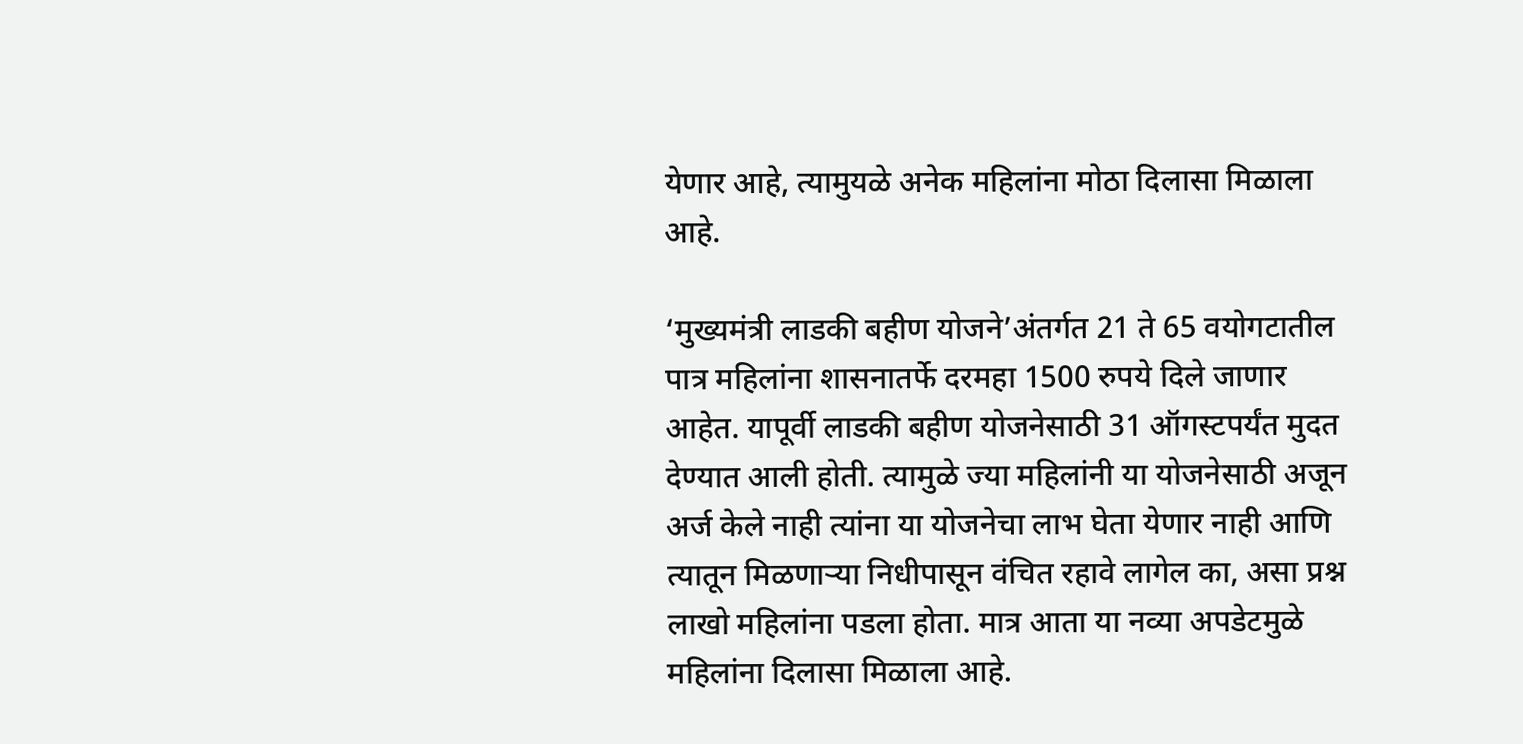येणार आहे, त्यामुयळे अनेक महिलांना मोठा दिलासा मिळाला आहे.

‘मुख्यमंत्री लाडकी बहीण योजने’अंतर्गत 21 ते 65 वयोगटातील पात्र महिलांना शासनातर्फे दरमहा 1500 रुपये दिले जाणार आहेत. यापूर्वी लाडकी बहीण योजनेसाठी 31 ऑगस्टपर्यंत मुदत देण्यात आली होती. त्यामुळे ज्या महिलांनी या योजनेसाठी अजून अर्ज केले नाही त्यांना या योजनेचा लाभ घेता येणार नाही आणि त्यातून मिळणाऱ्या निधीपासून वंचित रहावे लागेल का, असा प्रश्न लाखो महिलांना पडला होता. मात्र आता या नव्या अपडेटमुळे महिलांना दिलासा मिळाला आहे.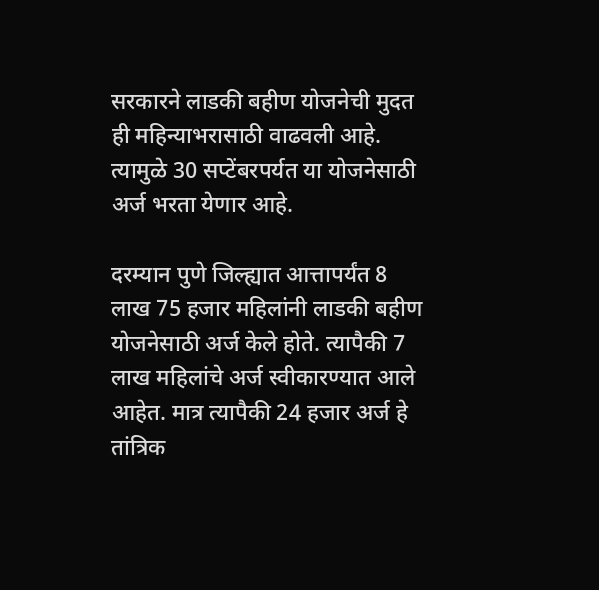सरकारने लाडकी बहीण योजनेची मुदत ही महिन्याभरासाठी वाढवली आहे. त्यामुळे 30 सप्टेंबरपर्यत या योजनेसाठी अर्ज भरता येणार आहे.

दरम्यान पुणे जिल्ह्यात आत्तापर्यंत 8 लाख 75 हजार महिलांनी लाडकी बहीण योजनेसाठी अर्ज केले होते. त्यापैकी 7 लाख महिलांचे अर्ज स्वीकारण्यात आले आहेत. मात्र त्यापैकी 24 हजार अर्ज हे तांत्रिक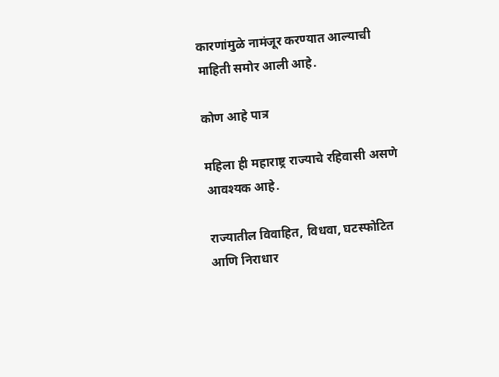कारणांमुळे नामंजूर करण्यात आल्याची माहिती समोर आली आहे.

कोण आहे पात्र

महिला ही महाराष्ट्र राज्याचे रहिवासी असणे आवश्यक आहे.

राज्यातील विवाहित, विधवा, घटस्फोटित आणि निराधार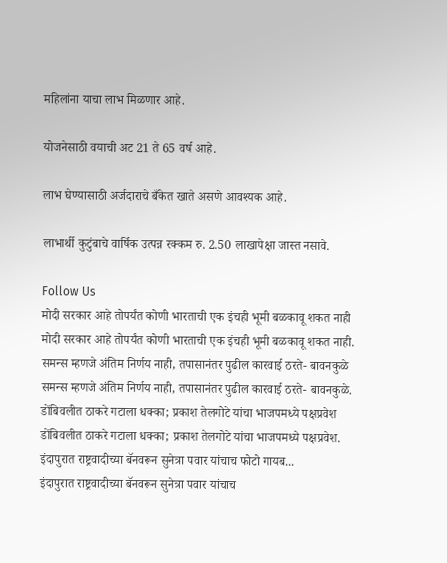महिलांना याचा लाभ मिळणार आहे.

योजनेसाठी वयाची अट 21 ते 65 वर्ष आहे.

लाभ घेण्यासाठी अर्जदाराचे बँकेत खाते असणे आवश्यक आहे.

लाभार्थी कुटुंबाचे वार्षिक उत्पन्न रक्कम रु. 2.50 लाखापेक्षा जास्त नसावे.

Follow Us
मोदी सरकार आहे तोपर्यंत कोणी भारताची एक इंचही भूमी बळकावू शकत नाही
मोदी सरकार आहे तोपर्यंत कोणी भारताची एक इंचही भूमी बळकावू शकत नाही.
समन्स म्हणजे अंतिम निर्णय नाही, तपासानंतर पुढील कारवाई ठरते- बावनकुळे
समन्स म्हणजे अंतिम निर्णय नाही, तपासानंतर पुढील कारवाई ठरते- बावनकुळे.
डोंबिवलीत ठाकरे गटाला धक्का; प्रकाश तेलगोटे यांचा भाजपमध्ये पक्षप्रवेश
डोंबिवलीत ठाकरे गटाला धक्का; प्रकाश तेलगोटे यांचा भाजपमध्ये पक्षप्रवेश.
इंदापुरात राष्ट्रवादीच्या बॅनवरून सुनेत्रा पवार यांचाच फोटो गायब...
इंदापुरात राष्ट्रवादीच्या बॅनवरून सुनेत्रा पवार यांचाच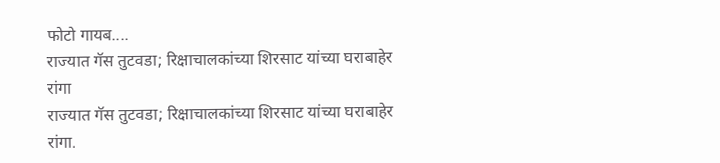फोटो गायब....
राज्यात गॅस तुटवडा; रिक्षाचालकांच्या शिरसाट यांच्या घराबाहेर रांगा
राज्यात गॅस तुटवडा; रिक्षाचालकांच्या शिरसाट यांच्या घराबाहेर रांगा.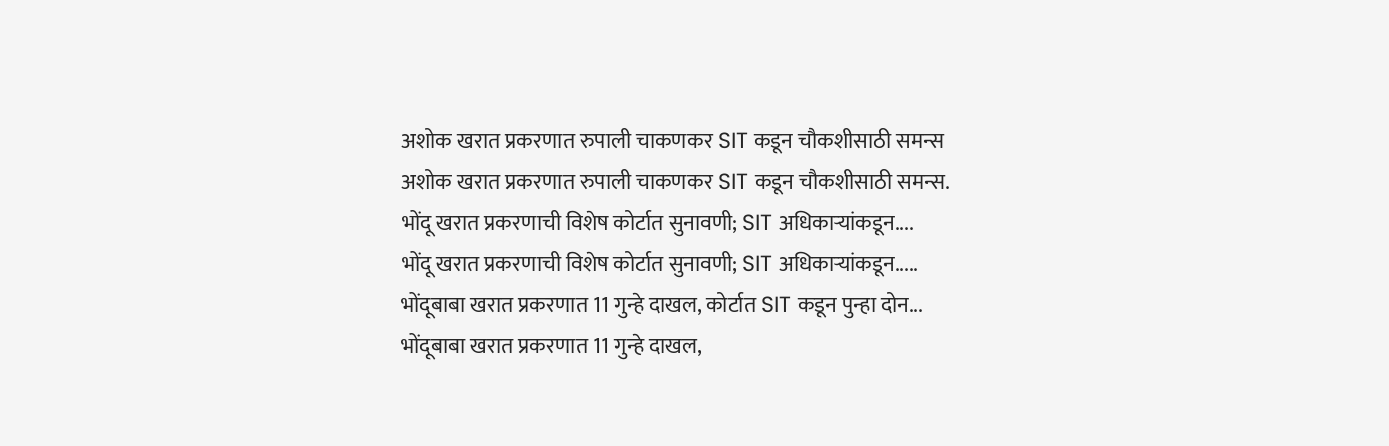अशोक खरात प्रकरणात रुपाली चाकणकर SIT कडून चौकशीसाठी समन्स
अशोक खरात प्रकरणात रुपाली चाकणकर SIT कडून चौकशीसाठी समन्स.
भोंदू खरात प्रकरणाची विशेष कोर्टात सुनावणी; SIT अधिकाऱ्यांकडून....
भोंदू खरात प्रकरणाची विशेष कोर्टात सुनावणी; SIT अधिकाऱ्यांकडून.....
भोंदूबाबा खरात प्रकरणात 11 गुन्हे दाखल, कोर्टात SIT कडून पुन्हा दोन...
भोंदूबाबा खरात प्रकरणात 11 गुन्हे दाखल,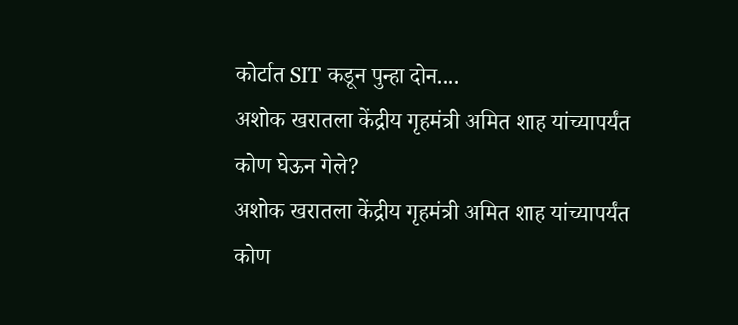कोर्टात SIT कडून पुन्हा दोन....
अशोक खरातला केंद्रीय गृहमंत्री अमित शाह यांच्यापर्यंत कोण घेऊन गेले?
अशोक खरातला केंद्रीय गृहमंत्री अमित शाह यांच्यापर्यंत कोण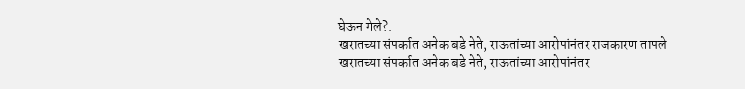घेऊन गेले?.
खरातच्या संपर्कात अनेक बडे नेते, राऊतांच्या आरोपांनंतर राजकारण तापले
खरातच्या संपर्कात अनेक बडे नेते, राऊतांच्या आरोपांनंतर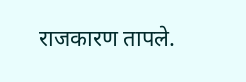राजकारण तापले.